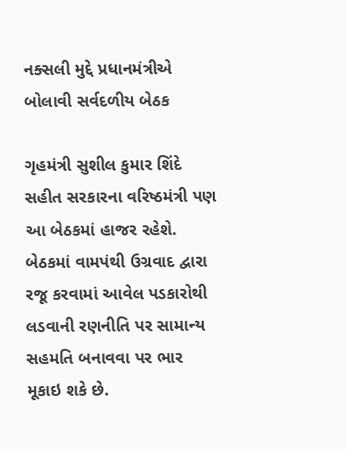નક્સલી મુદ્દે પ્રધાનમંત્રીએ બોલાવી સર્વદળીય બેઠક

ગૃહમંત્રી સુશીલ કુમાર શિંદે સહીત સરકારના વરિષ્ઠમંત્રી પણ આ બેઠકમાં હાજર રહેશે. બેઠકમાં વામપંથી ઉગ્રવાદ દ્વારા રજૂ કરવામાં આવેલ પડકારોથી લડવાની રણનીતિ પર સામાન્ય સહમતિ બનાવવા પર ભાર મૂકાઇ શકે છે.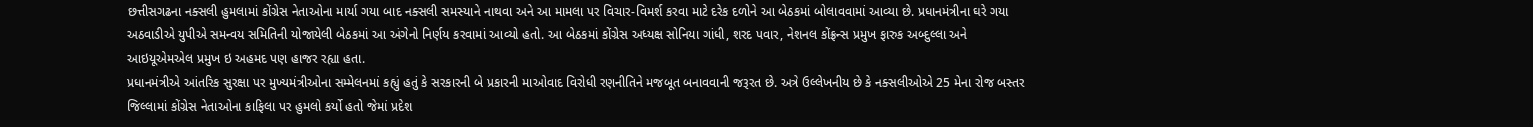છત્તીસગઢના નક્સલી હુમલામાં કોંગ્રેસ નેતાઓના માર્યા ગયા બાદ નક્સલી સમસ્યાને નાથવા અને આ મામલા પર વિચાર-વિમર્શ કરવા માટે દરેક દળોને આ બેઠકમાં બોલાવવામાં આવ્યા છે. પ્રધાનમંત્રીના ઘરે ગયા અઠવાડીએ યુપીએ સમન્વય સમિતિની યોજાયેલી બેઠકમાં આ અંગેનો નિર્ણય કરવામાં આવ્યો હતો. આ બેઠકમાં કોંગ્રેસ અધ્યક્ષ સોનિયા ગાંધી, શરદ પવાર, નેશનલ કોંફ્રન્સ પ્રમુખ ફારુક અબ્દુલ્લા અને આઇયૂએમએલ પ્રમુખ ઇ અહમદ પણ હાજર રહ્યા હતા.
પ્રધાનમંત્રીએ આંતરિક સુરક્ષા પર મુખ્યમંત્રીઓના સમ્મેલનમાં કહ્યું હતું કે સરકારની બે પ્રકારની માઓવાદ વિરોધી રણનીતિને મજબૂત બનાવવાની જરૂરત છે. અત્રે ઉલ્લેખનીય છે કે નક્સલીઓએ 25 મેના રોજ બસ્તર જિલ્લામાં કોંગ્રેસ નેતાઓના કાફિલા પર હુમલો કર્યો હતો જેમાં પ્રદેશ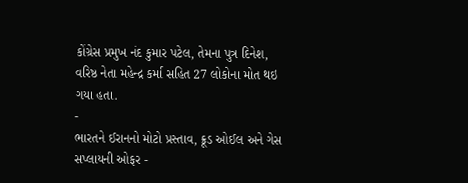કોંગ્રેસ પ્રમુખ નંદ કુમાર પટેલ, તેમના પુત્ર દિનેશ, વરિષ્ઠ નેતા મહેન્દ્ર કર્મા સહિત 27 લોકોના મોત થઇ ગયા હતા.
-
ભારતને ઈરાનનો મોટો પ્રસ્તાવ, ક્રૂડ ઓઈલ અને ગેસ સપ્લાયની ઓફર -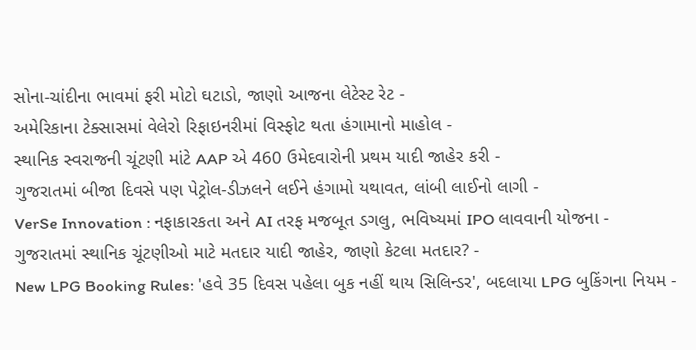સોના-ચાંદીના ભાવમાં ફરી મોટો ઘટાડો, જાણો આજના લેટેસ્ટ રેટ -
અમેરિકાના ટેક્સાસમાં વેલેરો રિફાઇનરીમાં વિસ્ફોટ થતા હંગામાનો માહોલ -
સ્થાનિક સ્વરાજની ચૂંટણી માંટે AAP એ 460 ઉમેદવારોની પ્રથમ યાદી જાહેર કરી -
ગુજરાતમાં બીજા દિવસે પણ પેટ્રોલ-ડીઝલને લઈને હંગામો યથાવત, લાંબી લાઈનો લાગી -
VerSe Innovation : નફાકારકતા અને AI તરફ મજબૂત ડગલુ, ભવિષ્યમાં IPO લાવવાની યોજના -
ગુજરાતમાં સ્થાનિક ચૂંટણીઓ માટે મતદાર યાદી જાહેર, જાણો કેટલા મતદાર? -
New LPG Booking Rules: 'હવે 35 દિવસ પહેલા બુક નહીં થાય સિલિન્ડર', બદલાયા LPG બુકિંગના નિયમ -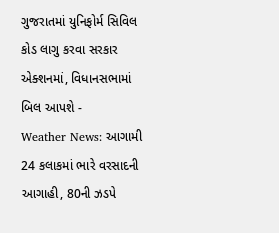ગુજરાતમાં યુનિફોર્મ સિવિલ કોડ લાગુ કરવા સરકાર એક્શનમાં, વિધાનસભામાં બિલ આપશે -
Weather News: આગામી 24 કલાકમાં ભારે વરસાદની આગાહી, 80ની ઝડપે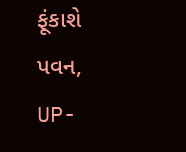ફૂંકાશે પવન, UP-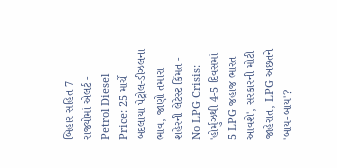બિહાર સહિત 7 રાજ્યોમાં એલર્ટ -
Petrol Diesel Price: 25 માર્ચે બદલાયા પેટ્રોલ-ડીઝલના ભાવ, જાણો તમારા શહેરની લેટેસ્ટ કિંમત -
No LPG Crisis: 'હોર્મુઝથી 4-5 દિવસમાં 5 LPG જહાજ ભારત આવશે', સરકારની મોટી જાહેરાત, LPG અછતને 'બાય-બાય'?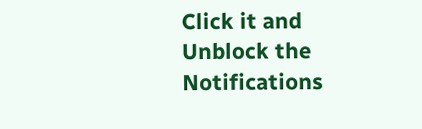Click it and Unblock the Notifications